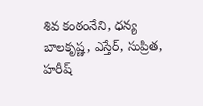శివ కంఠంనేని, ధన్య బాలకృష్ణ, ఎస్తేర్, సుప్రిత, హరీష్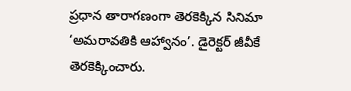ప్రధాన తారాగణంగా తెరకెక్కిన సినిమా ‘అమరావతికి ఆహ్వానం’. డైరెక్టర్ జీవీకే తెరకెక్కించారు.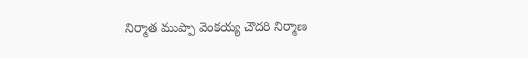నిర్మాత ముప్పా వెంకయ్య చౌదరి నిర్మాణ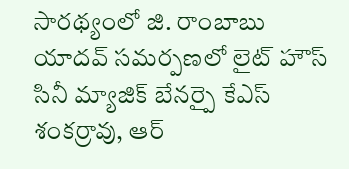సారథ్యంలో జి. రాంబాబు యాదవ్ సమర్పణలో లైట్ హౌస్ సినీ మ్యాజిక్ బేనర్పై కేఎస్ శంకర్రావు, ఆర్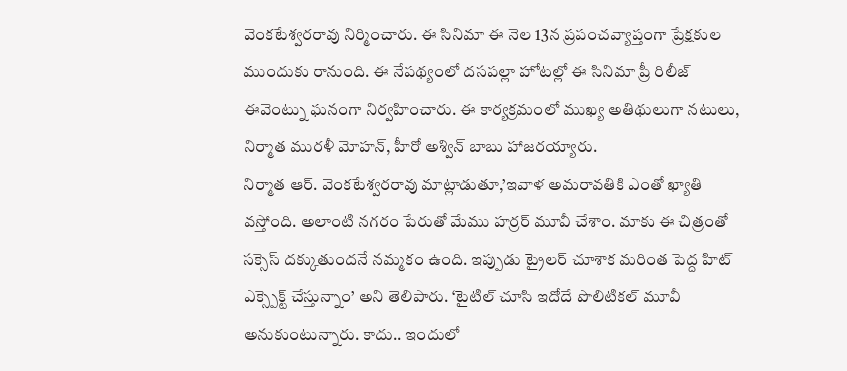వెంకటేశ్వరరావు నిర్మించారు. ఈ సినిమా ఈ నెల 13న ప్రపంచవ్యాప్తంగా ప్రేక్షకుల ముందుకు రానుంది. ఈ నేపథ్యంలో దసపల్లా హోటల్లో ఈ సినిమా ప్రీ రిలీజ్ ఈవెంట్ను ఘనంగా నిర్వహించారు. ఈ కార్యక్రమంలో ముఖ్య అతిథులుగా నటులు, నిర్మాత మురళీ మోహన్, హీరో అశ్విన్ బాబు హాజరయ్యారు.
నిర్మాత ఆర్. వెంకటేశ్వరరావు మాట్లాడుతూ,’ఇవాళ అమరావతికి ఎంతో ఖ్యాతి వస్తోంది. అలాంటి నగరం పేరుతో మేము హర్రర్ మూవీ చేశాం. మాకు ఈ చిత్రంతో సక్సెస్ దక్కుతుందనే నమ్మకం ఉంది. ఇప్పుడు ట్రైలర్ చూశాక మరింత పెద్ద హిట్ ఎక్స్పెక్ట్ చేస్తున్నాం’ అని తెలిపారు. ‘టైటిల్ చూసి ఇదోదే పొలిటికల్ మూవీ అనుకుంటున్నారు. కాదు.. ఇందులో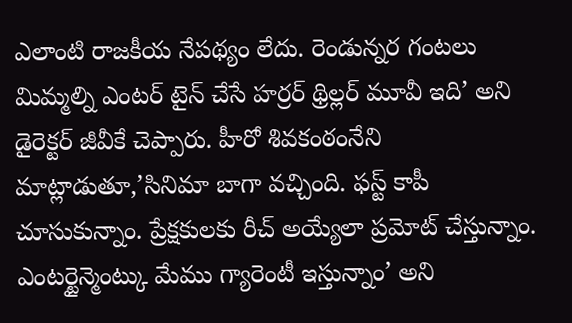ఎలాంటి రాజకీయ నేపథ్యం లేదు. రెండున్నర గంటలు మిమ్మల్ని ఎంటర్ టైన్ చేసే హర్రర్ థ్రిల్లర్ మూవీ ఇది’ అని డైరెక్టర్ జీవీకే చెప్పారు. హీరో శివకంఠంనేని మాట్లాడుతూ,’సినిమా బాగా వచ్చింది. ఫస్ట్ కాపీ చూసుకున్నాం. ప్రేక్షకులకు రీచ్ అయ్యేలా ప్రమోట్ చేస్తున్నాం. ఎంటర్టైన్మెంట్కు మేము గ్యారెంటీ ఇస్తున్నాం’ అని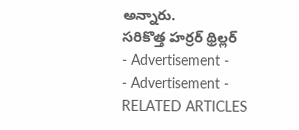అన్నారు.
సరికొత్త హర్రర్ థ్రిల్లర్
- Advertisement -
- Advertisement -
RELATED ARTICLES